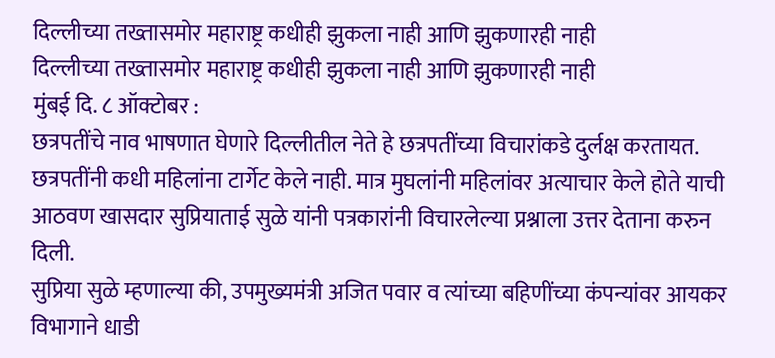दिल्लीच्या तख्तासमोर महाराष्ट्र कधीही झुकला नाही आणि झुकणारही नाही
दिल्लीच्या तख्तासमोर महाराष्ट्र कधीही झुकला नाही आणि झुकणारही नाही
मुंबई दि. ८ ऑक्टोबर :
छत्रपतींचे नाव भाषणात घेणारे दिल्लीतील नेते हे छत्रपतींच्या विचारांकडे दुर्लक्ष करतायत. छत्रपतींनी कधी महिलांना टार्गेट केले नाही. मात्र मुघलांनी महिलांवर अत्याचार केले होते याची आठवण खासदार सुप्रियाताई सुळे यांनी पत्रकारांनी विचारलेल्या प्रश्नाला उत्तर देताना करुन दिली.
सुप्रिया सुळे म्हणाल्या की, उपमुख्यमंत्री अजित पवार व त्यांच्या बहिणींच्या कंपन्यांवर आयकर विभागाने धाडी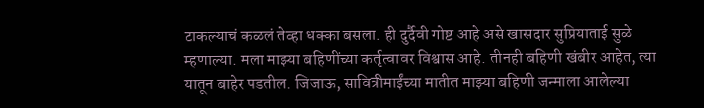टाकल्याचं कळलं तेव्हा धक्का बसला. ही दुर्दैवी गोष्ट आहे असे खासदार सुप्रियाताई सुळे म्हणाल्या. मला माझ्या बहिणींच्या कर्तृत्वावर विश्वास आहे. तीनही बहिणी खंबीर आहेत, त्या यातून बाहेर पडतील. जिजाऊ, सावित्रीमाईंच्या मातीत माझ्या बहिणी जन्माला आलेल्या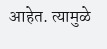आहेत. त्यामुळे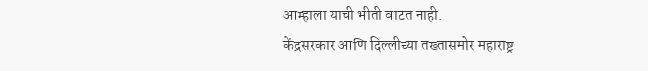आम्हाला याची भीती वाटत नाही.
केंद्रसरकार आणि दिल्लीच्या तख्तासमोर महाराष्ट्र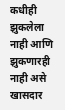कधीही झुकलेला नाही आणि झुकणारही नाही असे खासदार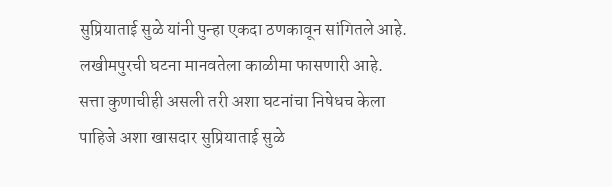सुप्रियाताई सुळे यांनी पुन्हा एकदा ठणकावून सांगितले आहे.
लखीमपुरची घटना मानवतेला काळीमा फासणारी आहे. सत्ता कुणाचीही असली तरी अशा घटनांचा निषेधच केला पाहिजे अशा खासदार सुप्रियाताई सुळे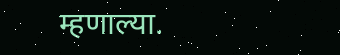म्हणाल्या.